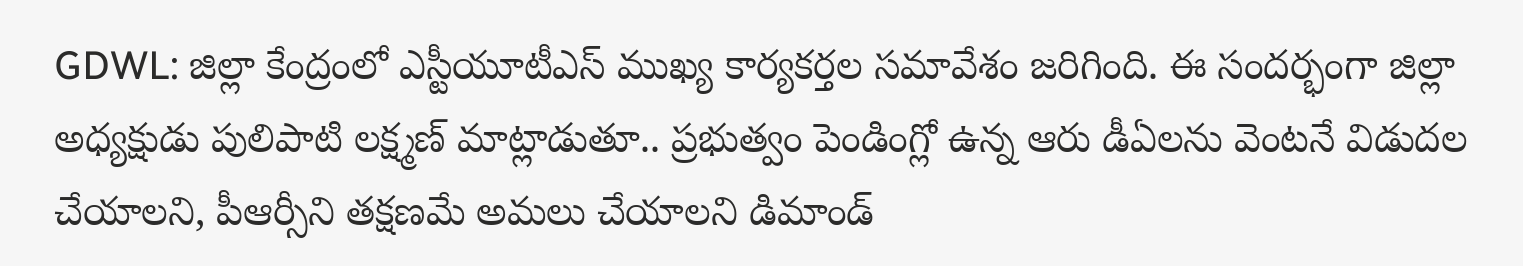GDWL: జిల్లా కేంద్రంలో ఎస్టీయూటీఎస్ ముఖ్య కార్యకర్తల సమావేశం జరిగింది. ఈ సందర్భంగా జిల్లా అధ్యక్షుడు పులిపాటి లక్ష్మణ్ మాట్లాడుతూ.. ప్రభుత్వం పెండింగ్లో ఉన్న ఆరు డీఏలను వెంటనే విడుదల చేయాలని, పీఆర్సీని తక్షణమే అమలు చేయాలని డిమాండ్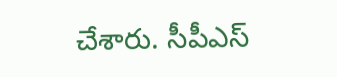చేశారు. సీపీఎస్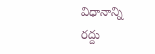విధానాన్ని రద్దు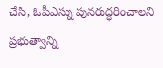చేసి, ఓపీఎస్ను పునరుద్ధరించాలని ప్రభుత్వాన్ని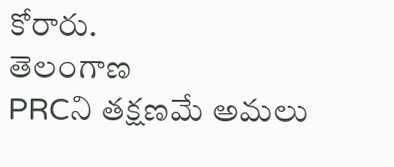కోరారు.
తెలంగాణ
PRCని తక్షణమే అమలు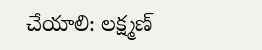చేయాలి: లక్ష్మణ్